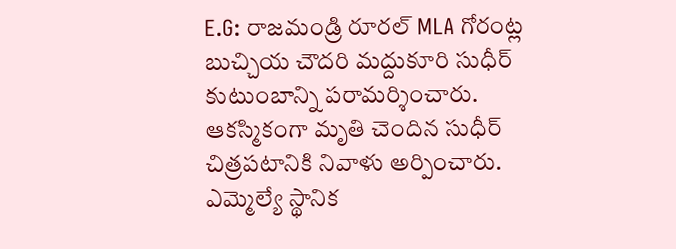E.G: రాజమండ్రి రూరల్ MLA గోరంట్ల బుచ్చియ చౌదరి మద్దుకూరి సుధీర్ కుటుంబాన్ని పరామర్శించారు. ఆకస్మికంగా మృతి చెందిన సుధీర్ చిత్రపటానికి నివాళు అర్పించారు. ఎమ్మెల్యే స్థానిక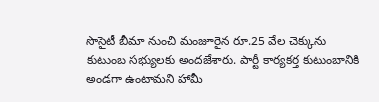సొసైటీ బీమా నుంచి మంజూరైన రూ.25 వేల చెక్కును కుటుంబ సభ్యులకు అందజేశారు. పార్టీ కార్యకర్త కుటుంబానికి అండగా ఉంటామని హామీ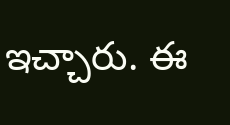ఇచ్చారు. ఈ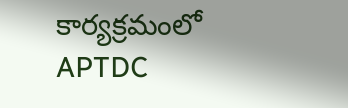కార్యక్రమంలో APTDC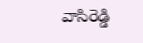వాసిరెడ్డి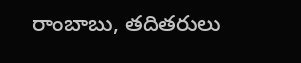రాంబాబు, తదితరులు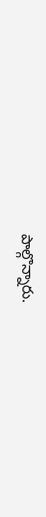పాల్గొన్నారు.